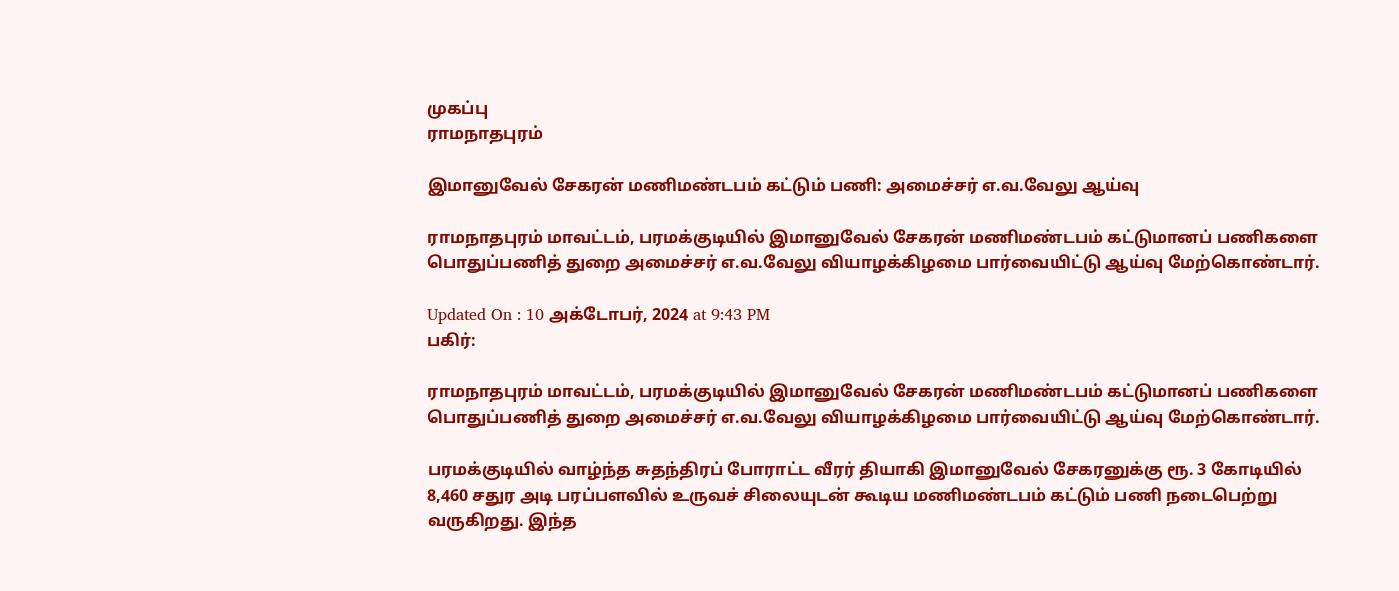முகப்பு
ராமநாதபுரம்

இமானுவேல் சேகரன் மணிமண்டபம் கட்டும் பணி: அமைச்சர் எ.வ.வேலு ஆய்வு

ராமநாதபுரம் மாவட்டம், பரமக்குடியில் இமானுவேல் சேகரன் மணிமண்டபம் கட்டுமானப் பணிகளை பொதுப்பணித் துறை அமைச்சர் எ.வ.வேலு வியாழக்கிழமை பார்வையிட்டு ஆய்வு மேற்கொண்டார்.

Updated On : 10 அக்டோபர், 2024 at 9:43 PM
பகிர்:

ராமநாதபுரம் மாவட்டம், பரமக்குடியில் இமானுவேல் சேகரன் மணிமண்டபம் கட்டுமானப் பணிகளை பொதுப்பணித் துறை அமைச்சர் எ.வ.வேலு வியாழக்கிழமை பார்வையிட்டு ஆய்வு மேற்கொண்டார்.

பரமக்குடியில் வாழ்ந்த சுதந்திரப் போராட்ட வீரர் தியாகி இமானுவேல் சேகரனுக்கு ரூ. 3 கோடியில் 8,460 சதுர அடி பரப்பளவில் உருவச் சிலையுடன் கூடிய மணிமண்டபம் கட்டும் பணி நடைபெற்று வருகிறது. இந்த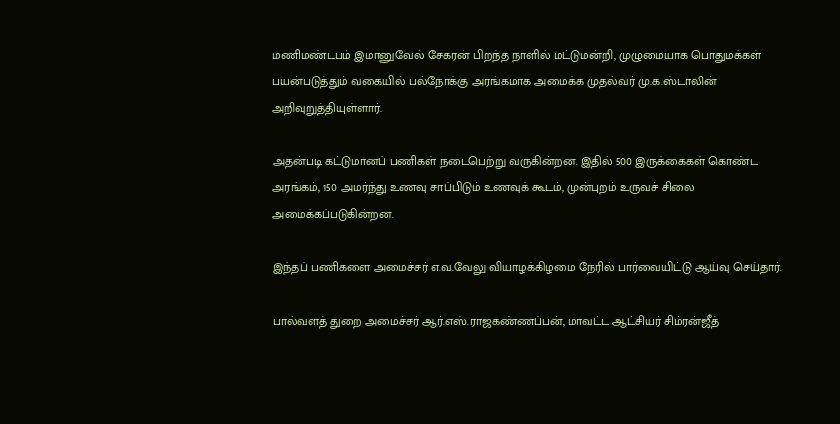மணிமண்டபம் இமானுவேல் சேகரன் பிறந்த நாளில் மட்டுமன்றி, முழுமையாக பொதுமக்கள் பயன்படுத்தும் வகையில் பல்நோக்கு அரங்கமாக அமைக்க முதல்வர் மு.க.ஸ்டாலின் அறிவுறுத்தியுள்ளார்.

அதன்படி கட்டுமானப் பணிகள் நடைபெற்று வருகின்றன. இதில் 500 இருக்கைகள் கொண்ட அரங்கம், 150 அமர்ந்து உணவு சாப்பிடும் உணவுக் கூடம், முன்புறம் உருவச் சிலை அமைக்கப்படுகின்றன.

இந்தப் பணிகளை அமைச்சர் எ.வ.வேலு வியாழக்கிழமை நேரில் பார்வையிட்டு ஆய்வு செய்தார்.

பால்வளத் துறை அமைச்சர் ஆர்.எஸ்.ராஜகண்ணப்பன், மாவட்ட ஆட்சியர் சிம்ரன்ஜீத்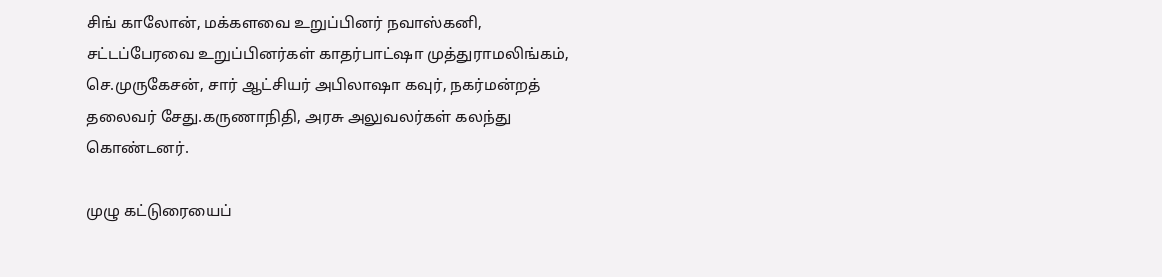சிங் காலோன், மக்களவை உறுப்பினர் நவாஸ்கனி, சட்டப்பேரவை உறுப்பினர்கள் காதர்பாட்ஷா முத்துராமலிங்கம், செ.முருகேசன், சார் ஆட்சியர் அபிலாஷா கவுர், நகர்மன்றத் தலைவர் சேது.கருணாநிதி, அரசு அலுவலர்கள் கலந்து கொண்டனர்.

முழு கட்டுரையைப்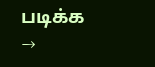படிக்க →